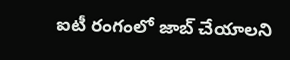ఐటీ రంగంలో జాబ్ చేయాలని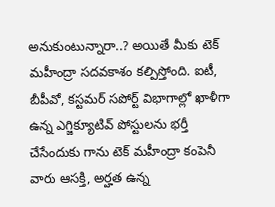అనుకుంటున్నారా..? అయితే మీకు టెక్ మహీంద్రా సదవకాశం కల్పిస్తోంది. ఐటీ, బీపీవో, కస్టమర్ సపోర్ట్ విభాగాల్లో ఖాళీగా ఉన్న ఎగ్జిక్యూటివ్ పోస్టులను భర్తీ చేసేందుకు గాను టెక్ మహీంద్రా కంపెనీ వారు ఆసక్తి, అర్హత ఉన్న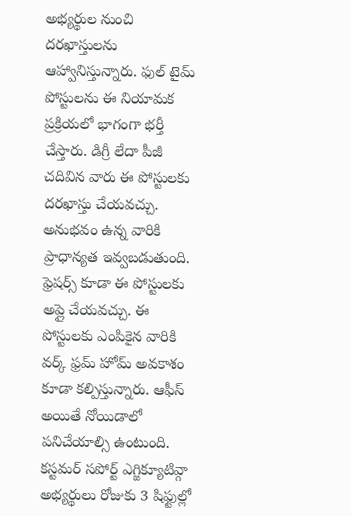అభ్యర్థుల నుంచి దరఖాస్తులను ఆహ్వానిస్తున్నారు. ఫుల్ టైమ్ పోస్టులను ఈ నియామక ప్రక్రియలో భాగంగా భర్తీ చేస్తారు. డిగ్రీ లేదా పీజీ చదివిన వారు ఈ పోస్టులకు దరఖాస్తు చేయవచ్చు. అనుభవం ఉన్న వారికి ప్రాధాన్యత ఇవ్వబడుతుంది. ఫ్రెషర్స్ కూడా ఈ పోస్టులకు అప్లై చేయవచ్చు. ఈ పోస్టులకు ఎంపికైన వారికి వర్క్ ఫ్రమ్ హోమ్ అవకాశం కూడా కల్పిస్తున్నారు. ఆఫీస్ అయితే నోయిడాలో పనిచేయాల్సి ఉంటుంది.
కస్టమర్ సపోర్ట్ ఎగ్జిక్యూటివ్గా అభ్యర్థులు రోజుకు 3 షిఫ్టుల్లో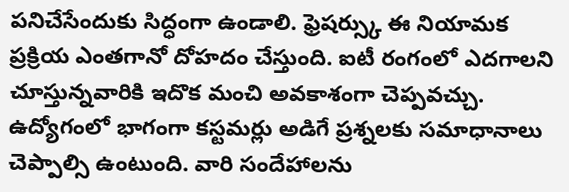పనిచేసేందుకు సిద్ధంగా ఉండాలి. ఫ్రెషర్స్కు ఈ నియామక ప్రక్రియ ఎంతగానో దోహదం చేస్తుంది. ఐటీ రంగంలో ఎదగాలని చూస్తున్నవారికి ఇదొక మంచి అవకాశంగా చెప్పవచ్చు. ఉద్యోగంలో భాగంగా కస్టమర్లు అడిగే ప్రశ్నలకు సమాధానాలు చెప్పాల్సి ఉంటుంది. వారి సందేహాలను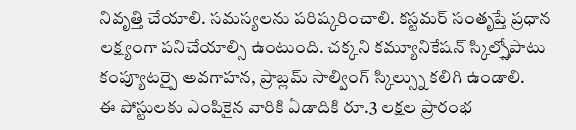నివృత్తి చేయాలి. సమస్యలను పరిష్కరించాలి. కస్టమర్ సంతృప్తే ప్రధాన లక్ష్యంగా పనిచేయాల్సి ఉంటుంది. చక్కని కమ్యూనికేషన్ స్కిల్స్తోపాటు కంప్యూటర్పై అవగాహన, ప్రాబ్లమ్ సాల్వింగ్ స్కిల్స్ను కలిగి ఉండాలి.
ఈ పోస్టులకు ఎంపికైన వారికి ఏడాదికి రూ.3 లక్షల ప్రారంభ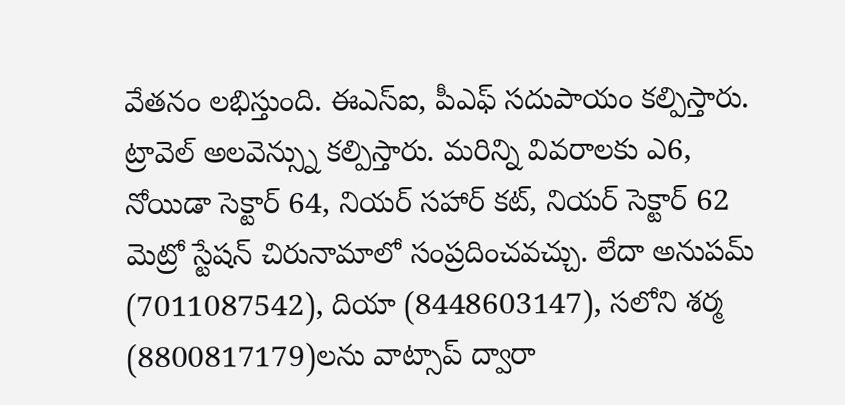వేతనం లభిస్తుంది. ఈఎస్ఐ, పీఎఫ్ సదుపాయం కల్పిస్తారు. ట్రావెల్ అలవెన్స్ను కల్పిస్తారు. మరిన్ని వివరాలకు ఎ6, నోయిడా సెక్టార్ 64, నియర్ సహార్ కట్, నియర్ సెక్టార్ 62 మెట్రో స్టేషన్ చిరునామాలో సంప్రదించవచ్చు. లేదా అనుపమ్ (7011087542), దియా (8448603147), సలోని శర్మ (8800817179)లను వాట్సాప్ ద్వారా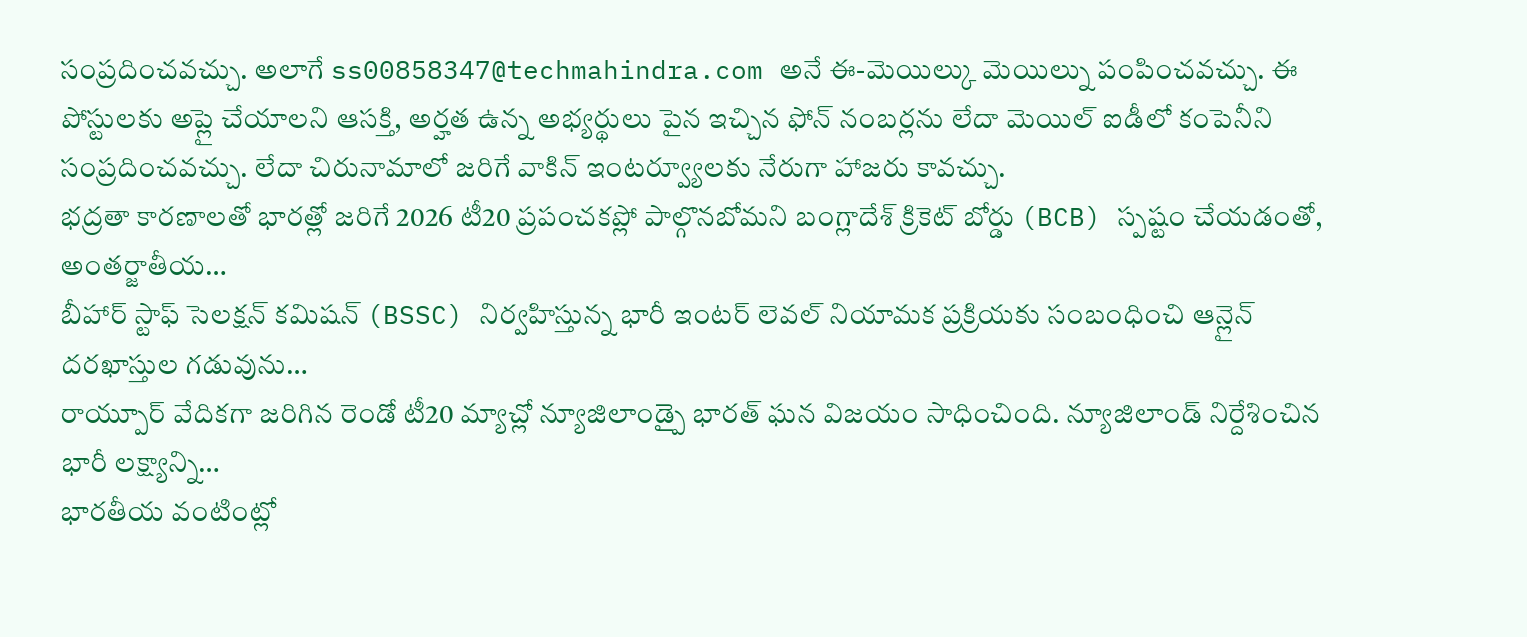సంప్రదించవచ్చు. అలాగే ss00858347@techmahindra.com అనే ఈ-మెయిల్కు మెయిల్ను పంపించవచ్చు. ఈ పోస్టులకు అప్లై చేయాలని ఆసక్తి, అర్హత ఉన్న అభ్యర్థులు పైన ఇచ్చిన ఫోన్ నంబర్లను లేదా మెయిల్ ఐడీలో కంపెనీని సంప్రదించవచ్చు. లేదా చిరునామాలో జరిగే వాకిన్ ఇంటర్వ్యూలకు నేరుగా హాజరు కావచ్చు.
భద్రతా కారణాలతో భారత్లో జరిగే 2026 టీ20 ప్రపంచకప్లో పాల్గొనబోమని బంగ్లాదేశ్ క్రికెట్ బోర్డు (BCB) స్పష్టం చేయడంతో, అంతర్జాతీయ…
బీహార్ స్టాఫ్ సెలక్షన్ కమిషన్ (BSSC) నిర్వహిస్తున్న భారీ ఇంటర్ లెవల్ నియామక ప్రక్రియకు సంబంధించి ఆన్లైన్ దరఖాస్తుల గడువును…
రాయ్పూర్ వేదికగా జరిగిన రెండో టీ20 మ్యాచ్లో న్యూజిలాండ్పై భారత్ ఘన విజయం సాధించింది. న్యూజిలాండ్ నిర్దేశించిన భారీ లక్ష్యాన్ని…
భారతీయ వంటింట్లో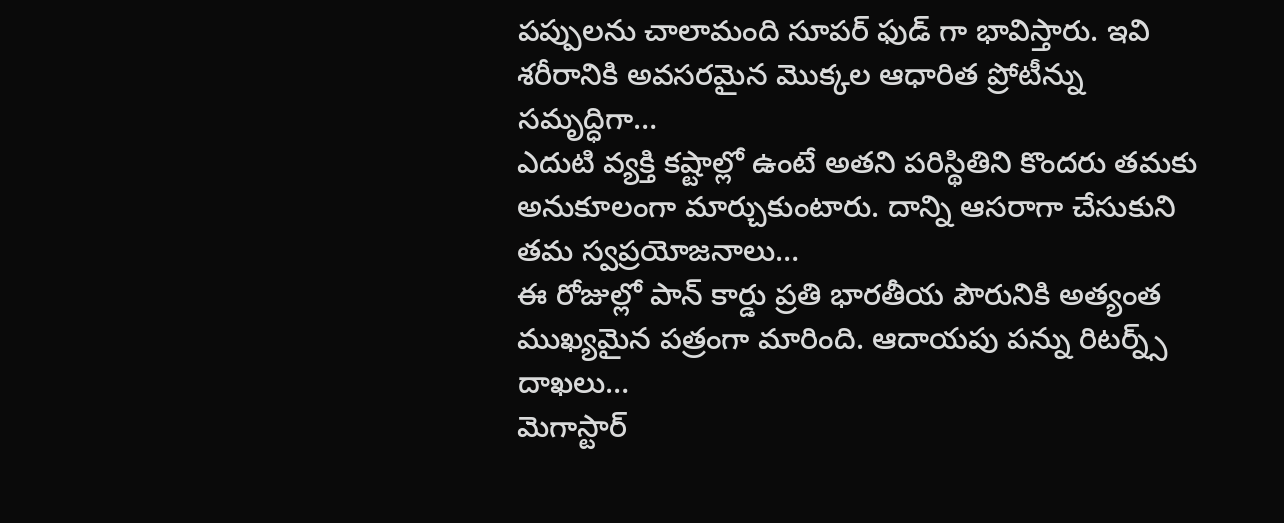పప్పులను చాలామంది సూపర్ ఫుడ్ గా భావిస్తారు. ఇవి శరీరానికి అవసరమైన మొక్కల ఆధారిత ప్రోటీన్ను సమృద్ధిగా…
ఎదుటి వ్యక్తి కష్టాల్లో ఉంటే అతని పరిస్థితిని కొందరు తమకు అనుకూలంగా మార్చుకుంటారు. దాన్ని ఆసరాగా చేసుకుని తమ స్వప్రయోజనాలు…
ఈ రోజుల్లో పాన్ కార్డు ప్రతి భారతీయ పౌరునికి అత్యంత ముఖ్యమైన పత్రంగా మారింది. ఆదాయపు పన్ను రిటర్న్స్ దాఖలు…
మెగాస్టార్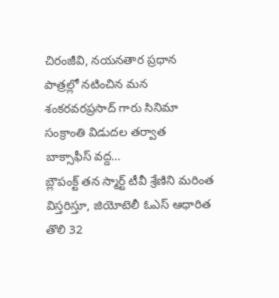చిరంజీవి, నయనతార ప్రధాన పాత్రల్లో నటించిన మన శంకరవరప్రసాద్ గారు సినిమా సంక్రాంతి విడుదల తర్వాత బాక్సాఫీస్ వద్ద…
బ్లౌపంక్ట్ తన స్మార్ట్ టీవీ శ్రేణిని మరింత విస్తరిస్తూ, జియోటెలీ ఓఎస్ ఆధారిత తొలి 32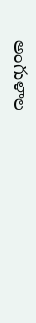అంగుళాల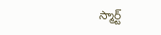స్మార్ట్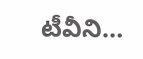టీవీని…